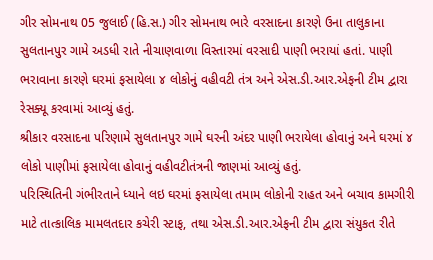ગીર સોમનાથ 05 જુલાઈ (હિ.સ.) ગીર સોમનાથ ભારે વરસાદના કારણે ઉના તાલુકાના સુલતાનપુર ગામે અડધી રાતે નીચાણવાળા વિસ્તારમાં વરસાદી પાણી ભરાયાં હતાં. પાણી ભરાવાના કારણે ઘરમાં ફસાયેલા ૪ લોકોનું વહીવટી તંત્ર અને એસ.ડી.આર.એફની ટીમ દ્વારા રેસક્યૂ કરવામાં આવ્યું હતું.
શ્રીકાર વરસાદના પરિણામે સુલતાનપુર ગામે ઘરની અંદર પાણી ભરાયેલા હોવાનું અને ઘરમાં ૪ લોકો પાણીમાં ફસાયેલા હોવાનું વહીવટીતંત્રની જાણમાં આવ્યું હતું.
પરિસ્થિતિની ગંભીરતાને ધ્યાને લઇ ઘરમાં ફસાયેલા તમામ લોકોની રાહત અને બચાવ કામગીરી માટે તાત્કાલિક મામલતદાર કચેરી સ્ટાફ, તથા એસ.ડી.આર.એફની ટીમ દ્વારા સંયુકત રીતે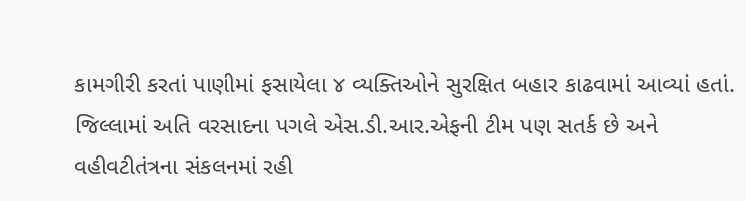કામગીરી કરતાં પાણીમાં ફસાયેલા ૪ વ્યક્તિઓને સુરક્ષિત બહાર કાઢવામાં આવ્યાં હતાં.
જિલ્લામાં અતિ વરસાદના પગલે એસ.ડી.આર.એફની ટીમ પણ સતર્ક છે અને વહીવટીતંત્રના સંકલનમાં રહી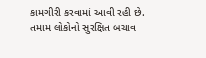કામગીરી કરવામાં આવી રહી છે.
તમામ લોકોનો સુરક્ષિત બચાવ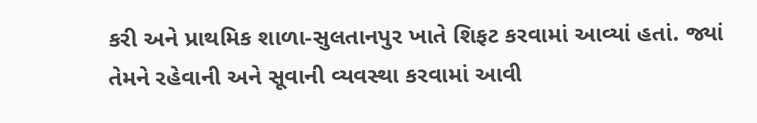કરી અને પ્રાથમિક શાળા-સુલતાનપુર ખાતે શિફટ કરવામાં આવ્યાં હતાં. જ્યાં તેમને રહેવાની અને સૂવાની વ્યવસ્થા કરવામાં આવી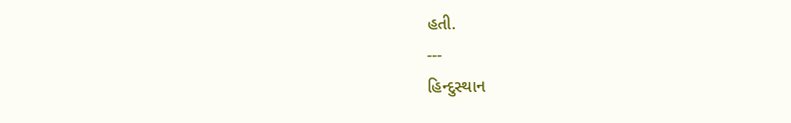હતી.
---
હિન્દુસ્થાન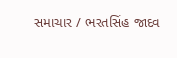સમાચાર / ભરતસિંહ જાદવ